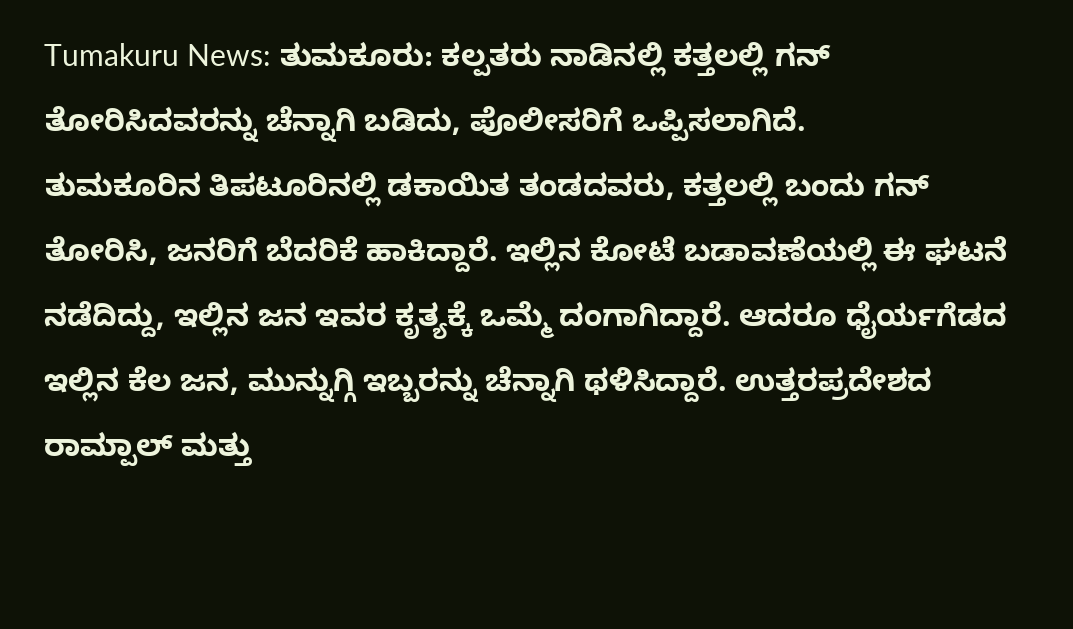Tumakuru News: ತುಮಕೂರು: ಕಲ್ಪತರು ನಾಡಿನಲ್ಲಿ ಕತ್ತಲಲ್ಲಿ ಗನ್ ತೋರಿಸಿದವರನ್ನು ಚೆನ್ನಾಗಿ ಬಡಿದು, ಪೊಲೀಸರಿಗೆ ಒಪ್ಪಿಸಲಾಗಿದೆ.
ತುಮಕೂರಿನ ತಿಪಟೂರಿನಲ್ಲಿ ಡಕಾಯಿತ ತಂಡದವರು, ಕತ್ತಲಲ್ಲಿ ಬಂದು ಗನ್ ತೋರಿಸಿ, ಜನರಿಗೆ ಬೆದರಿಕೆ ಹಾಕಿದ್ದಾರೆ. ಇಲ್ಲಿನ ಕೋಟೆ ಬಡಾವಣೆಯಲ್ಲಿ ಈ ಘಟನೆ ನಡೆದಿದ್ದು, ಇಲ್ಲಿನ ಜನ ಇವರ ಕೃತ್ಯಕ್ಕೆ ಒಮ್ಮೆ ದಂಗಾಗಿದ್ದಾರೆ. ಆದರೂ ಧೈರ್ಯಗೆಡದ ಇಲ್ಲಿನ ಕೆಲ ಜನ, ಮುನ್ನುಗ್ಗಿ ಇಬ್ಬರನ್ನು ಚೆನ್ನಾಗಿ ಥಳಿಸಿದ್ದಾರೆ. ಉತ್ತರಪ್ರದೇಶದ ರಾಮ್ಪಾಲ್ ಮತ್ತು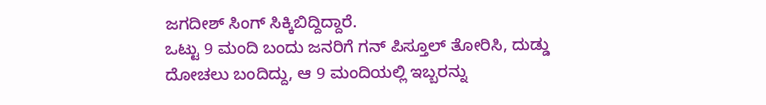ಜಗದೀಶ್ ಸಿಂಗ್ ಸಿಕ್ಕಿಬಿದ್ದಿದ್ದಾರೆ.
ಒಟ್ಟು 9 ಮಂದಿ ಬಂದು ಜನರಿಗೆ ಗನ್ ಪಿಸ್ತೂಲ್ ತೋರಿಸಿ, ದುಡ್ಡು ದೋಚಲು ಬಂದಿದ್ದು, ಆ 9 ಮಂದಿಯಲ್ಲಿ ಇಬ್ಬರನ್ನು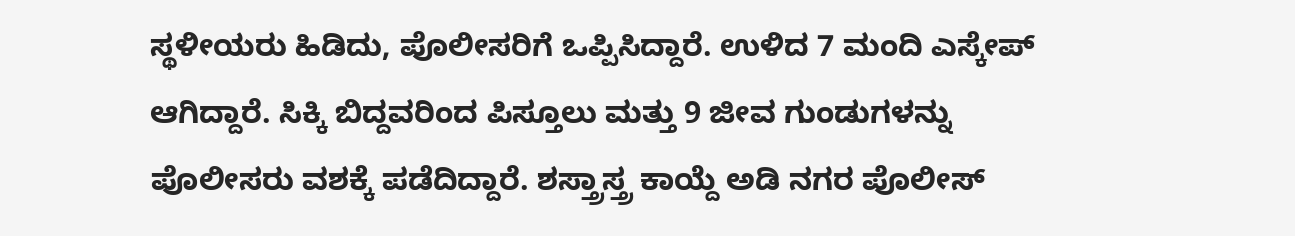ಸ್ಥಳೀಯರು ಹಿಡಿದು, ಪೊಲೀಸರಿಗೆ ಒಪ್ಪಿಸಿದ್ದಾರೆ. ಉಳಿದ 7 ಮಂದಿ ಎಸ್ಕೇಪ್ ಆಗಿದ್ದಾರೆ. ಸಿಕ್ಕಿ ಬಿದ್ದವರಿಂದ ಪಿಸ್ತೂಲು ಮತ್ತು 9 ಜೀವ ಗುಂಡುಗಳನ್ನು ಪೊಲೀಸರು ವಶಕ್ಕೆ ಪಡೆದಿದ್ದಾರೆ. ಶಸ್ತ್ರಾಸ್ತ್ರ ಕಾಯ್ದೆ ಅಡಿ ನಗರ ಪೊಲೀಸ್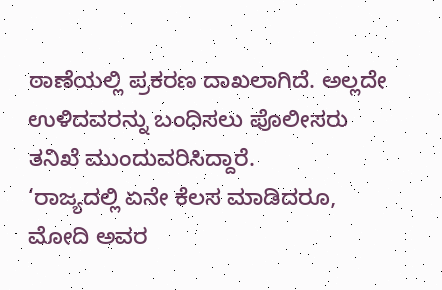ಠಾಣೆಯಲ್ಲಿ ಪ್ರಕರಣ ದಾಖಲಾಗಿದೆ. ಅಲ್ಲದೇ ಉಳಿದವರನ್ನು ಬಂಧಿಸಲು ಪೊಲೀಸರು ತನಿಖೆ ಮುಂದುವರಿಸಿದ್ದಾರೆ.
‘ರಾಜ್ಯದಲ್ಲಿ ಏನೇ ಕೆಲಸ ಮಾಡಿದರೂ, ಮೋದಿ ಅವರ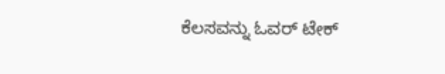ಕೆಲಸವನ್ನು ಓವರ್ ಟೇಕ್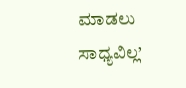ಮಾಡಲು ಸಾಧ್ಯವಿಲ್ಲ’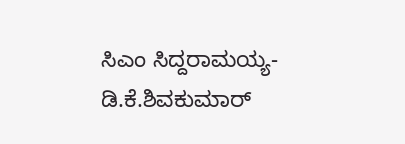ಸಿಎಂ ಸಿದ್ದರಾಮಯ್ಯ- ಡಿ.ಕೆ.ಶಿವಕುಮಾರ್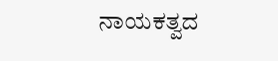ನಾಯಕತ್ವದ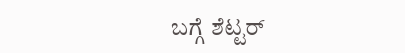ಬಗ್ಗೆ ಶೆಟ್ಟರ್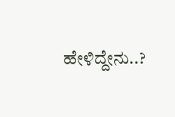ಹೇಳಿದ್ದೇನು..?